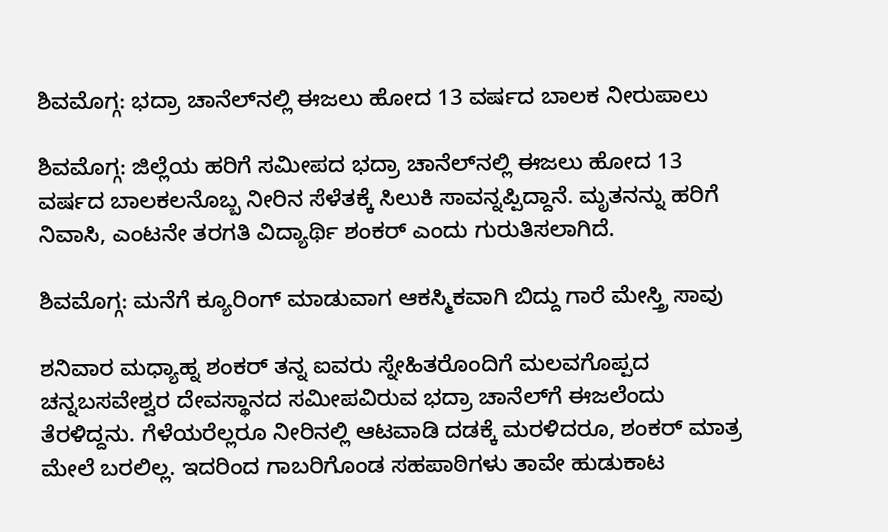ಶಿವಮೊಗ್ಗ: ಭದ್ರಾ ಚಾನೆಲ್‌ನಲ್ಲಿ ಈಜಲು ಹೋದ 13 ವರ್ಷದ ಬಾಲಕ ನೀರುಪಾಲು

ಶಿವಮೊಗ್ಗ: ಜಿಲ್ಲೆಯ ಹರಿಗೆ ಸಮೀಪದ ಭದ್ರಾ ಚಾನೆಲ್‌ನಲ್ಲಿ ಈಜಲು ಹೋದ 13 ವರ್ಷದ ಬಾಲಕಲನೊಬ್ಬ ನೀರಿನ ಸೆಳೆತಕ್ಕೆ ಸಿಲುಕಿ ಸಾವನ್ನಪ್ಪಿದ್ದಾನೆ. ಮೃತನನ್ನು ಹರಿಗೆ ನಿವಾಸಿ, ಎಂಟನೇ ತರಗತಿ ವಿದ್ಯಾರ್ಥಿ ಶಂಕರ್ ಎಂದು ಗುರುತಿಸಲಾಗಿದೆ.

ಶಿವಮೊಗ್ಗ: ಮನೆಗೆ ಕ್ಯೂರಿಂಗ್ ಮಾಡುವಾಗ ಆಕಸ್ಮಿಕವಾಗಿ ಬಿದ್ದು ಗಾರೆ ಮೇಸ್ತ್ರಿ ಸಾವು

ಶನಿವಾರ ಮಧ್ಯಾಹ್ನ ಶಂಕರ್ ತನ್ನ ಐವರು ಸ್ನೇಹಿತರೊಂದಿಗೆ ಮಲವಗೊಪ್ಪದ ಚನ್ನಬಸವೇಶ್ವರ ದೇವಸ್ಥಾನದ ಸಮೀಪವಿರುವ ಭದ್ರಾ ಚಾನೆಲ್‌ಗೆ ಈಜಲೆಂದು ತೆರಳಿದ್ದನು. ಗೆಳೆಯರೆಲ್ಲರೂ ನೀರಿನಲ್ಲಿ ಆಟವಾಡಿ ದಡಕ್ಕೆ ಮರಳಿದರೂ, ಶಂಕರ್ ಮಾತ್ರ ಮೇಲೆ ಬರಲಿಲ್ಲ. ಇದರಿಂದ ಗಾಬರಿಗೊಂಡ ಸಹಪಾಠಿಗಳು ತಾವೇ ಹುಡುಕಾಟ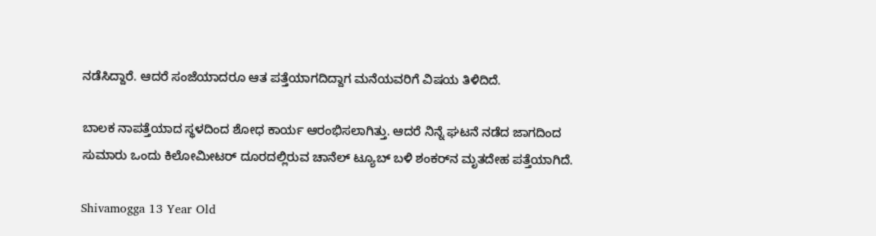ನಡೆಸಿದ್ದಾರೆ. ಆದರೆ ಸಂಜೆಯಾದರೂ ಆತ ಪತ್ತೆಯಾಗದಿದ್ದಾಗ ಮನೆಯವರಿಗೆ ವಿಷಯ ತಿಳಿದಿದೆ.

ಬಾಲಕ ನಾಪತ್ತೆಯಾದ ಸ್ಥಳದಿಂದ ಶೋಧ ಕಾರ್ಯ ಆರಂಭಿಸಲಾಗಿತ್ತು. ಆದರೆ ನಿನ್ನೆ ಘಟನೆ ನಡೆದ ಜಾಗದಿಂದ ಸುಮಾರು ಒಂದು ಕಿಲೋಮೀಟರ್ ದೂರದಲ್ಲಿರುವ ಚಾನೆಲ್ ಟ್ಯೂಬ್ ಬಳಿ ಶಂಕರ್‌ನ ಮೃತದೇಹ ಪತ್ತೆಯಾಗಿದೆ.

Shivamogga 13 Year Old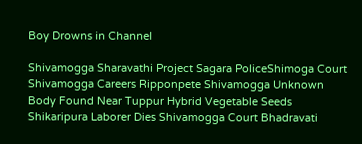Boy Drowns in Channel

Shivamogga Sharavathi Project Sagara PoliceShimoga Court Shivamogga Careers Ripponpete Shivamogga Unknown Body Found Near Tuppur Hybrid Vegetable Seeds Shikaripura Laborer Dies Shivamogga Court Bhadravati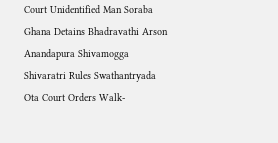Court Unidentified Man Soraba Ghana Detains Bhadravathi Arson Anandapura Shivamogga Shivaratri Rules Swathantryada Ota Court Orders Walk-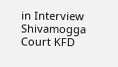in Interview Shivamogga Court KFD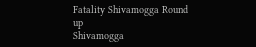Fatality Shivamogga Round up
Shivamogga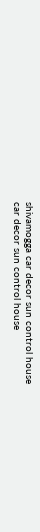shivamogga car decor sun control house
car decor sun control house